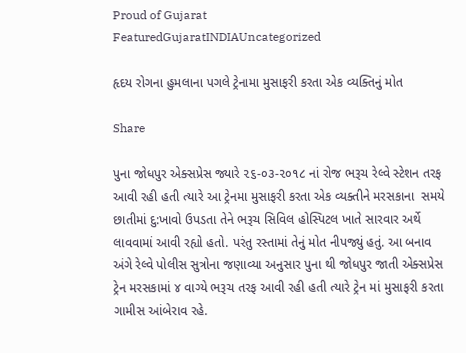Proud of Gujarat
FeaturedGujaratINDIAUncategorized

હૃદય રોગના હુમલાના પગલે ટ્રેનામા મુસાફરી કરતા એક વ્યક્તિનું મોત

Share

પુના જોધપુર એક્સપ્રેસ જ્યારે ૨૬-૦૩-૨૦૧૮ નાં રોજ ભરૂચ રેલ્વે સ્ટેશન તરફ આવી રહી હતી ત્યારે આ ટ્રેનમા મુસાફરી કરતા એક વ્યક્તીને મરસકાના  સમયે છાતીમાં દુ:ખાવો ઉપડતા તેને ભરૂચ સિવિલ હોસ્પિટલ ખાતે સારવાર અર્થે લાવવામાં આવી રહ્યો હતો. પરંતુ રસ્તામાં તેનું મોત નીપજ્યું હતું. આ બનાવ અંગે રેલ્વે પોલીસ સુત્રોના જણાવ્યા અનુસાર પુના થી જોધપુર જાતી એક્સપ્રેસ ટ્રેન મરસકામાં ૪ વાગ્યે ભરૂચ તરફ આવી રહી હતી ત્યારે ટ્રેન માં મુસાફરી કરતા ગામીસ આંબેરાવ રહે.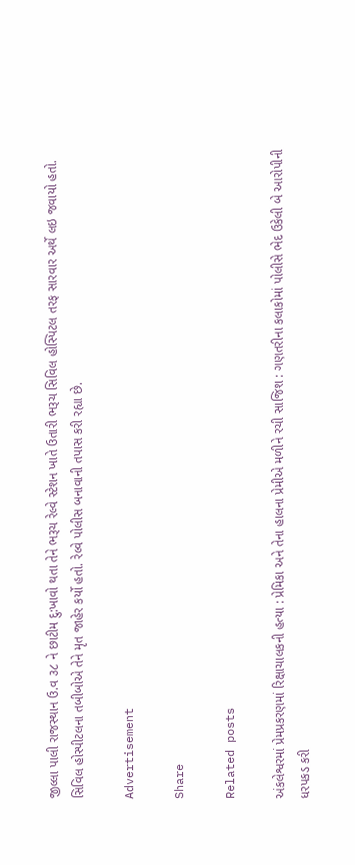જીલ્લા પાલી રાજસ્થાન ઉ.વ ૩૮ ને છાટીમ દુ:ખાવો થતા તેને ભરૂચ રેલ્વે સ્ટેશન ખાતે ઉતારી ભરૂચ સિવિલ હોસ્પિટલ તરફ સારવાર અર્થે લઇ જવાયો હતો. સિવિલ હોસ્પીટલના તબીબોએ તેને મૃત જાહેર કર્યો હતો. રેલ્વે પોલીસ બનાવાની તપાસ કરી રહ્યા છે.

Advertisement

Share

Related posts

અંકલેશ્વરમાં પ્રેમપ્રકરણમાં રિક્ષાચાલકની હત્યા : પ્રેમિકા અને તેના હાલના પ્રેમીએ મળીને રચી સાજિશ : ગણતરીના કલાકોમાં પોલીસે ભેદ ઉકેલી બે આરોપીની ધરપકડ કરી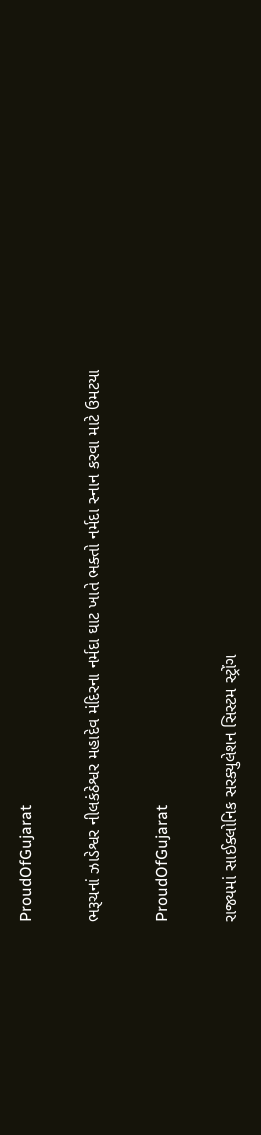ProudOfGujarat

ભરૂચનાં ઝાડેશ્વર નીલકંઠેશ્વર મહાદેવ મંદિરના નર્મદા ઘાટ ખાતે ભક્તો નર્મદા સ્નાન કરવા માટે ઉમટયા

ProudOfGujarat

રાજ્યમાં સાઈક્લોનિક સરક્યુલેશન સિસ્ટમ સ્ટ્રોંગ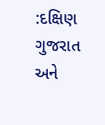:દક્ષિણ ગુજરાત અને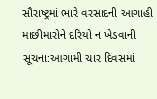સૌરાષ્ટ્રમાં ભારે વરસાદની આગાહી માછીમારોને દરિયો ન ખેડવાની સૂચના:આગામી ચાર દિવસમાં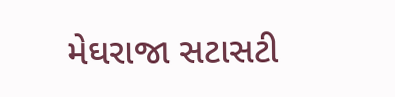મેઘરાજા સટાસટી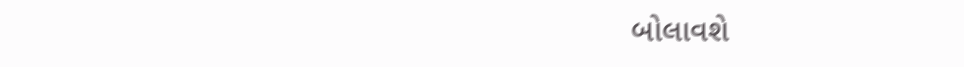બોલાવશે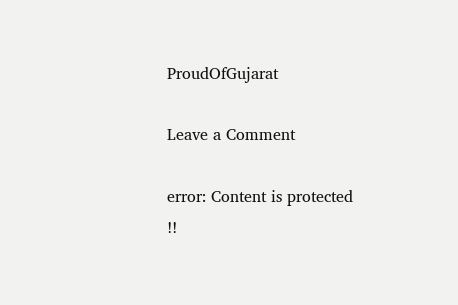ProudOfGujarat

Leave a Comment

error: Content is protected !!